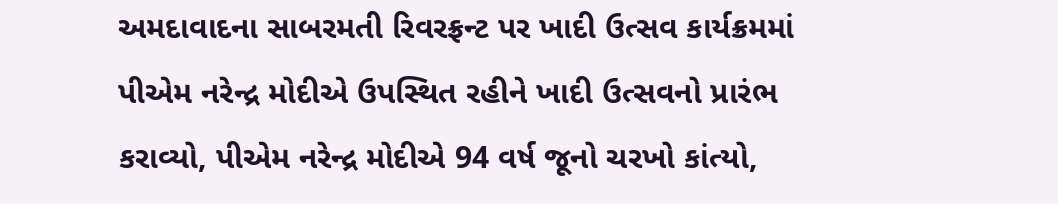અમદાવાદના સાબરમતી રિવરફ્રન્ટ પર ખાદી ઉત્સવ કાર્યક્રમમાં પીએમ નરેન્દ્ર મોદીએ ઉપસ્થિત રહીને ખાદી ઉત્સવનો પ્રારંભ કરાવ્યો, પીએમ નરેન્દ્ર મોદીએ 94 વર્ષ જૂનો ચરખો કાંત્યો,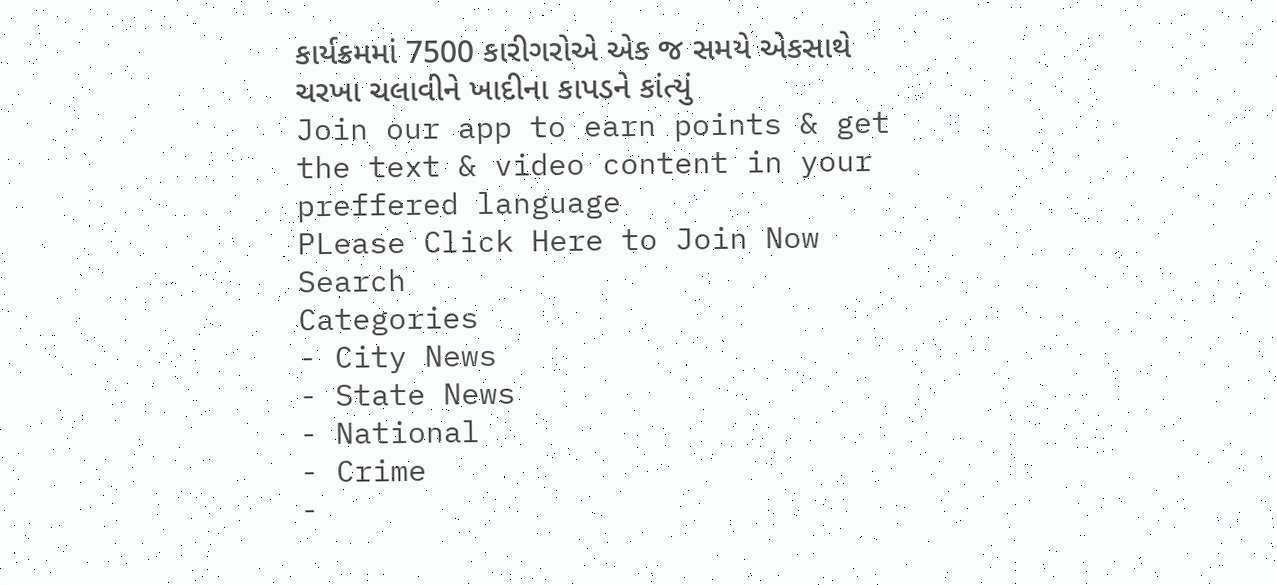કાર્યક્રમમાં 7500 કારીગરોએ એક જ સમયે એકસાથે ચરખા ચલાવીને ખાદીના કાપડને કાંત્યું
Join our app to earn points & get the text & video content in your preffered language
PLease Click Here to Join Now
Search
Categories
- City News
- State News
- National
- Crime
-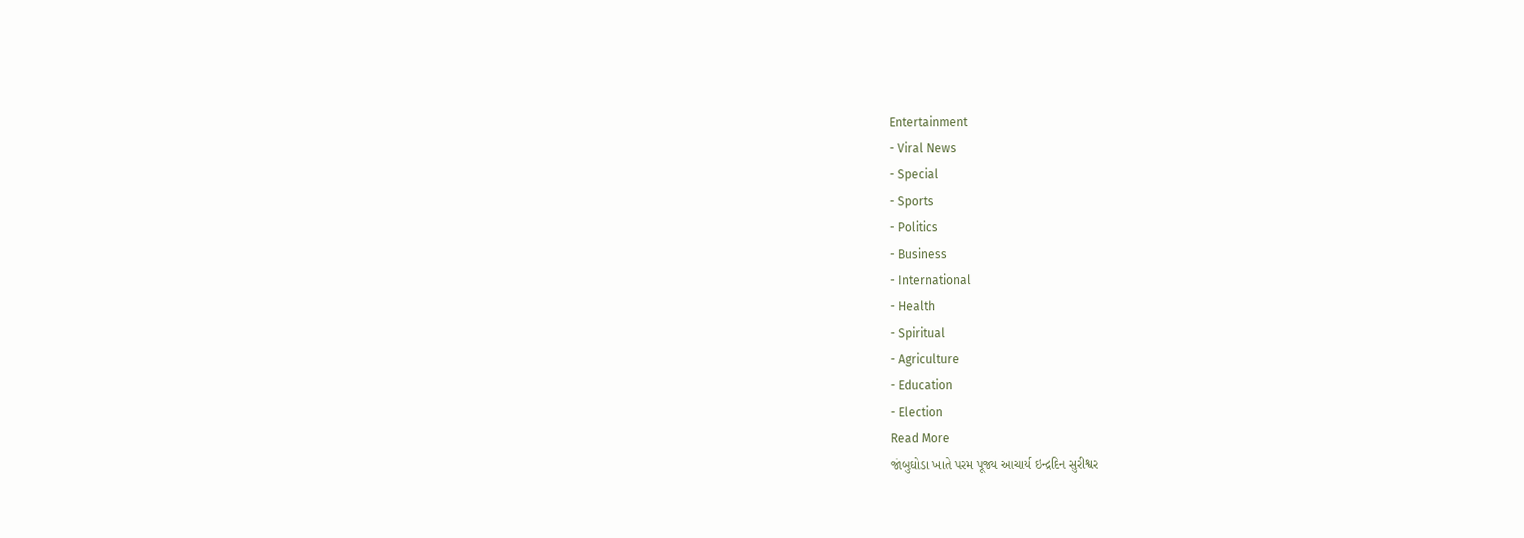Entertainment
- Viral News
- Special
- Sports
- Politics
- Business
- International
- Health
- Spiritual
- Agriculture
- Education
- Election
Read More
જાંબુઘોડા ખાતે પરમ પૂજ્ય આચાર્ય ઇન્દ્રદિન સુરીશ્વર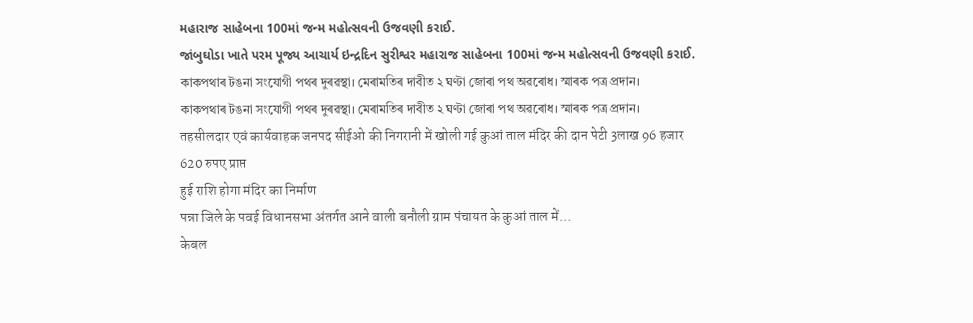મહારાજ સાહેબના 100માં જન્મ મહોત્સવની ઉજવણી કરાઈ.
જાંબુઘોડા ખાતે પરમ પૂજ્ય આચાર્ય ઇન્દ્રદિન સુરીશ્વર મહારાજ સાહેબના 100માં જન્મ મહોત્સવની ઉજવણી કરાઈ.
কাকপথাৰ টঙনা সংযোগী পথৰ দুৰৱস্থা। মেৰামতিৰ দাবীত ২ ঘণ্টা জোৰা পথ অৱৰোধ। স্মাৰক পত্ৰ প্ৰদান।
কাকপথাৰ টঙনা সংযোগী পথৰ দুৰৱস্থা। মেৰামতিৰ দাবীত ২ ঘণ্টা জোৰা পথ অৱৰোধ। স্মাৰক পত্ৰ প্ৰদান।
तहसीलदार एवं कार्यवाहक जनपद सीईओ की निगरानी में खोली गई कुआं ताल मंदिर की दान पेटी 3लाख 96 हजार 620 रुपए प्राप्त
हुई राशि होगा मंदिर का निर्माण
पन्ना जिले के पवई विधानसभा अंतर्गत आने वाली बनौली ग्राम पंचायत के कुआं ताल में...
केबल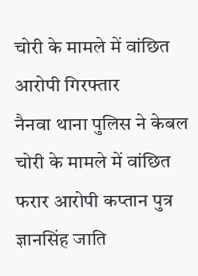चोरी के मामले में वांछित आरोपी गिरफ्तार
नैनवा थाना पुलिस ने केबल चोरी के मामले में वांछित फरार आरोपी कप्तान पुत्र ज्ञानसिंह जाति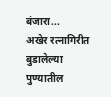बंजारा...
अखेर रत्नागिरीत बुडालेल्या पुण्यातील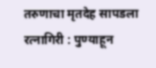तरुणाचा मृतदेह सापडला
रत्नागिरी : पुण्याहून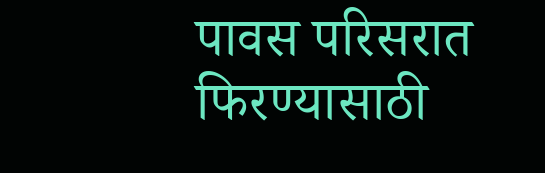पावस परिसरात फिरण्यासाठी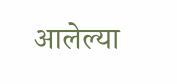आलेल्या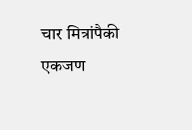चार मित्रांपैकी एकजण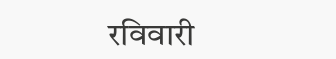रविवारी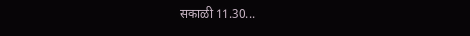सकाळी 11.30...